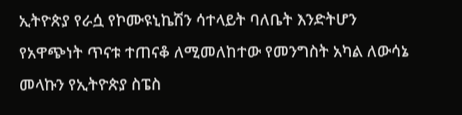ኢትዮጵያ የራሷ የኮሙዩኒኬሽን ሳተላይት ባለቤት እንድትሆን የአዋጭነት ጥናቱ ተጠናቆ ለሚመለከተው የመንግስት አካል ለውሳኔ መላኩን የኢትዮጵያ ስፔስ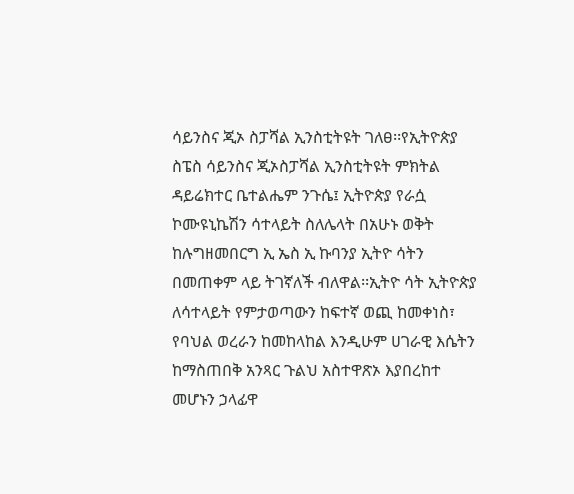ሳይንስና ጂኦ ስፓሻል ኢንስቲትዩት ገለፀ፡፡የኢትዮጵያ ስፔስ ሳይንስና ጂኦስፓሻል ኢንስቲትዩት ምክትል ዳይሬክተር ቤተልሔም ንጉሴ፤ ኢትዮጵያ የራሷ ኮሙዩኒኬሽን ሳተላይት ስለሌላት በአሁኑ ወቅት ከሉግዘመበርግ ኢ ኤስ ኢ ኩባንያ ኢትዮ ሳትን በመጠቀም ላይ ትገኛለች ብለዋል፡፡ኢትዮ ሳት ኢትዮጵያ ለሳተላይት የምታወጣውን ከፍተኛ ወጪ ከመቀነስ፣ የባህል ወረራን ከመከላከል እንዲሁም ሀገራዊ እሴትን ከማስጠበቅ አንጻር ጉልህ አስተዋጽኦ እያበረከተ መሆኑን ኃላፊዋ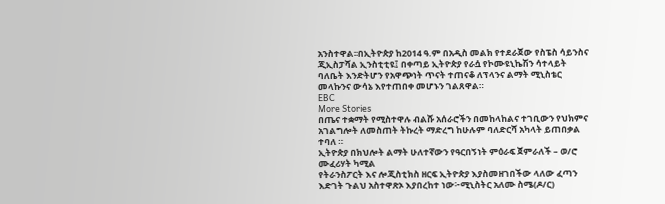አንስተዋል፡፡በኢትዮጵያ ከ2014 ዓ.ም በአዲስ መልክ የተደራጀው የስፔስ ሳይንስና ጂኢስፓሻል ኢንስቲቲዩ፤ በቀጣይ ኢትዮጵያ የራሷ የኮሙዩኒኬሽን ሳተላይት ባለቤት እንድትሆን የአዋጭነት ጥናት ተጠናቆ ለፕላንና ልማት ሚኒስቴር መላኩንና ውሳኔ እየተጠበቀ መሆኑን ገልጸዋል።
EBC
More Stories
በጤና ተቋማት የሚስተዋሉ ብልሹ አሰራሮችን በመከላከልና ተገቢውን የህክምና አገልግሎት ለመስጠት ትኩረት ማድረግ ከሁሉም ባለድርሻ አካላት ይጠበቃል ተባለ ።
ኢትዮጵያ በክህሎት ልማት ሁለተኛውን የዓርበኝነት ምዕራፍ ጀምራለች – ወ/ሮ ሙፈሪሃት ካሚል
የትራንስፖርት እና ሎጂስቲክስ ዘርፍ ኢትዮጵያ እያስመዘገበችው ላለው ፈጣን እድገት ጉልህ አስተዋጽኦ እያበረከተ ነው፦ሚኒስትር አለሙ ስሜ(ዶ/ር)